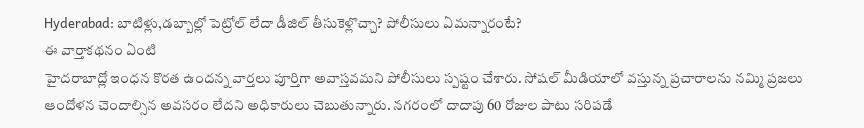Hyderabad: బాటిళ్లు,డబ్బాల్లో పెట్రోల్ లేదా డీజిల్ తీసుకెళ్లొచ్చా? పోలీసులు ఏమన్నారంటే?
ఈ వార్తాకథనం ఏంటి
హైదరాబాద్లో ఇంధన కొరత ఉందన్న వార్తలు పూర్తిగా అవాస్తవమని పోలీసులు స్పష్టం చేశారు. సోషల్ మీడియాలో వస్తున్న ప్రచారాలను నమ్మి ప్రజలు ఆందోళన చెందాల్సిన అవసరం లేదని అధికారులు చెబుతున్నారు. నగరంలో దాదాపు 60 రోజుల పాటు సరిపడే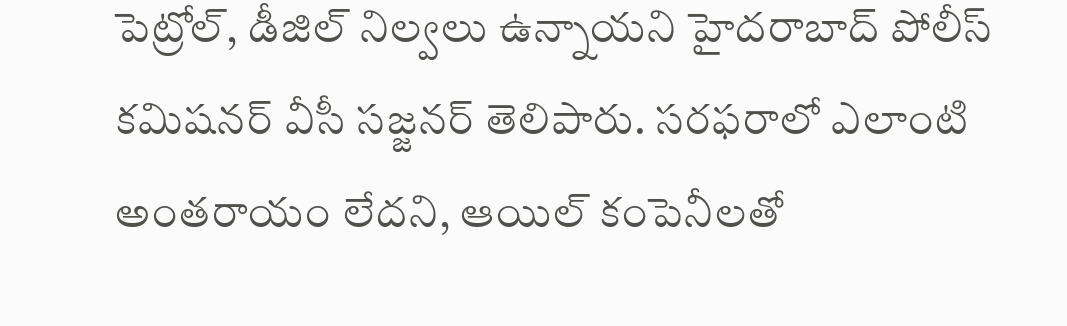పెట్రోల్, డీజిల్ నిల్వలు ఉన్నాయని హైదరాబాద్ పోలీస్ కమిషనర్ వీసీ సజ్జనర్ తెలిపారు. సరఫరాలో ఎలాంటి అంతరాయం లేదని, ఆయిల్ కంపెనీలతో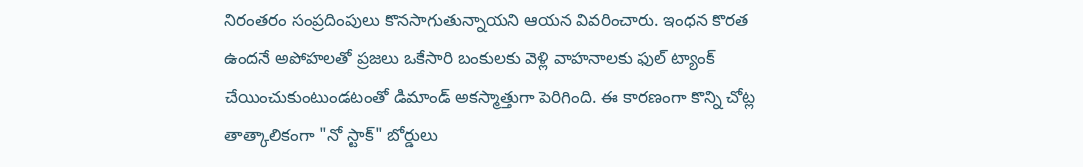నిరంతరం సంప్రదింపులు కొనసాగుతున్నాయని ఆయన వివరించారు. ఇంధన కొరత ఉందనే అపోహలతో ప్రజలు ఒకేసారి బంకులకు వెళ్లి వాహనాలకు ఫుల్ ట్యాంక్ చేయించుకుంటుండటంతో డిమాండ్ అకస్మాత్తుగా పెరిగింది. ఈ కారణంగా కొన్ని చోట్ల తాత్కాలికంగా "నో స్టాక్" బోర్డులు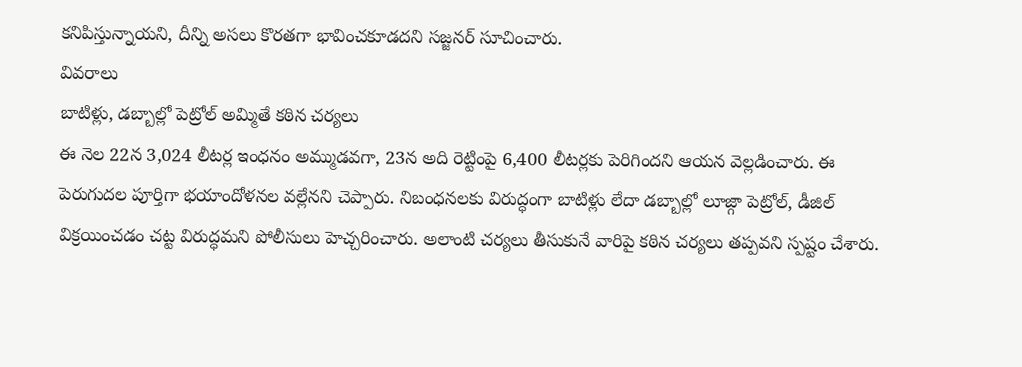కనిపిస్తున్నాయని, దీన్ని అసలు కొరతగా భావించకూడదని సజ్జనర్ సూచించారు.
వివరాలు
బాటిళ్లు, డబ్బాల్లో పెట్రోల్ అమ్మితే కఠిన చర్యలు
ఈ నెల 22న 3,024 లీటర్ల ఇంధనం అమ్ముడవగా, 23న అది రెట్టింపై 6,400 లీటర్లకు పెరిగిందని ఆయన వెల్లడించారు. ఈ పెరుగుదల పూర్తిగా భయాందోళనల వల్లేనని చెప్పారు. నిబంధనలకు విరుద్ధంగా బాటిళ్లు లేదా డబ్బాల్లో లూజ్గా పెట్రోల్, డీజిల్ విక్రయించడం చట్ట విరుద్ధమని పోలీసులు హెచ్చరించారు. అలాంటి చర్యలు తీసుకునే వారిపై కఠిన చర్యలు తప్పవని స్పష్టం చేశారు.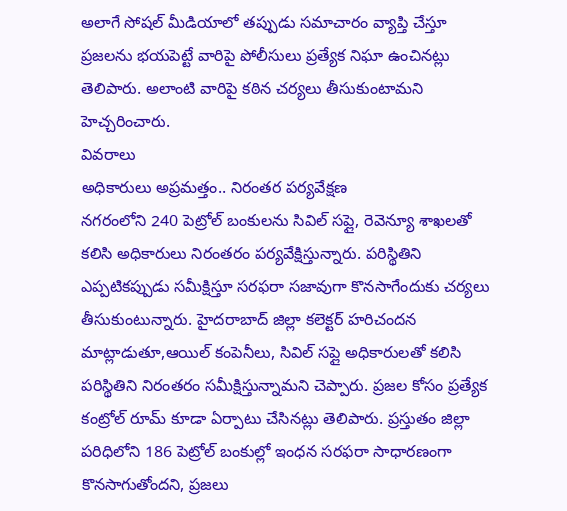అలాగే సోషల్ మీడియాలో తప్పుడు సమాచారం వ్యాప్తి చేస్తూ ప్రజలను భయపెట్టే వారిపై పోలీసులు ప్రత్యేక నిఘా ఉంచినట్లు తెలిపారు. అలాంటి వారిపై కఠిన చర్యలు తీసుకుంటామని హెచ్చరించారు.
వివరాలు
అధికారులు అప్రమత్తం.. నిరంతర పర్యవేక్షణ
నగరంలోని 240 పెట్రోల్ బంకులను సివిల్ సప్లై, రెవెన్యూ శాఖలతో కలిసి అధికారులు నిరంతరం పర్యవేక్షిస్తున్నారు. పరిస్థితిని ఎప్పటికప్పుడు సమీక్షిస్తూ సరఫరా సజావుగా కొనసాగేందుకు చర్యలు తీసుకుంటున్నారు. హైదరాబాద్ జిల్లా కలెక్టర్ హరిచందన మాట్లాడుతూ,ఆయిల్ కంపెనీలు, సివిల్ సప్లై అధికారులతో కలిసి పరిస్థితిని నిరంతరం సమీక్షిస్తున్నామని చెప్పారు. ప్రజల కోసం ప్రత్యేక కంట్రోల్ రూమ్ కూడా ఏర్పాటు చేసినట్లు తెలిపారు. ప్రస్తుతం జిల్లా పరిధిలోని 186 పెట్రోల్ బంకుల్లో ఇంధన సరఫరా సాధారణంగా కొనసాగుతోందని, ప్రజలు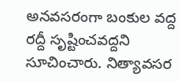అనవసరంగా బంకుల వద్ద రద్దీ సృష్టించవద్దని సూచించారు. నిత్యావసర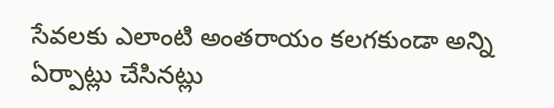సేవలకు ఎలాంటి అంతరాయం కలగకుండా అన్ని ఏర్పాట్లు చేసినట్లు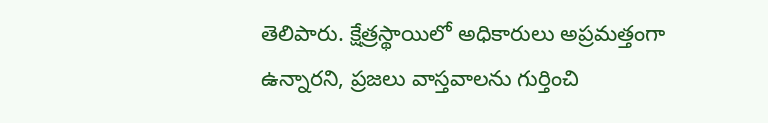తెలిపారు. క్షేత్రస్థాయిలో అధికారులు అప్రమత్తంగా ఉన్నారని, ప్రజలు వాస్తవాలను గుర్తించి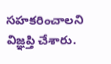సహకరించాలని విజ్ఞప్తి చేశారు.